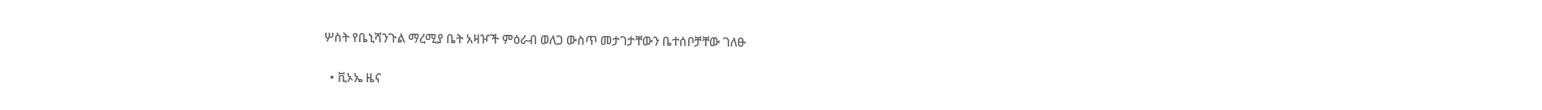ሦስት የቤኒሻንጉል ማረሚያ ቤት አዛዦች ምዕራብ ወለጋ ውስጥ መታገታቸውን ቤተሰቦቻቸው ገለፁ

  • ቪኦኤ ዜና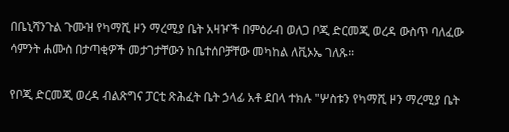በቤኒሻንጉል ጉሙዝ የካማሺ ዞን ማረሚያ ቤት አዛዦች በምዕራብ ወለጋ ቦጂ ድርመጂ ወረዳ ውስጥ ባለፈው ሳምንት ሐሙስ በታጣቂዎች መታገታቸውን ከቤተሰቦቻቸው መካከል ለቪኦኤ ገለጹ።

የቦጂ ድርመጂ ወረዳ ብልጽግና ፓርቲ ጽሕፈት ቤት ኃላፊ አቶ ደበላ ተክሉ "ሦስቱን የካማሺ ዞን ማረሚያ ቤት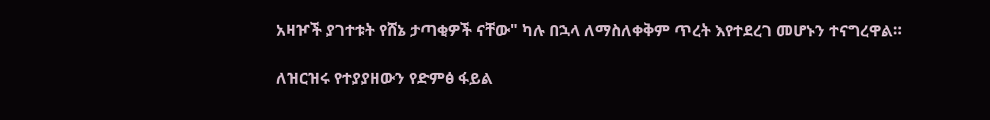አዛዦች ያገተቱት የሸኔ ታጣቂዎች ናቸው" ካሉ በኋላ ለማስለቀቅም ጥረት እየተደረገ መሆኑን ተናግረዋል።

ለዝርዝሩ የተያያዘውን የድምፅ ፋይል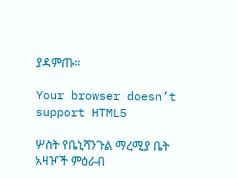ያዳምጡ።

Your browser doesn’t support HTML5

ሦስት የቤኒሻንጉል ማረሚያ ቤት አዛዦች ምዕራብ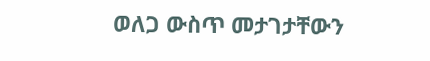ወለጋ ውስጥ መታገታቸውን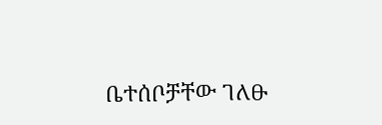ቤተሰቦቻቸው ገለፁ